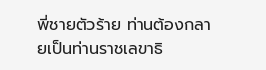พี่ชายตัวร้าย ท่านต้องกลายเป็นท่านราชเลขาธิ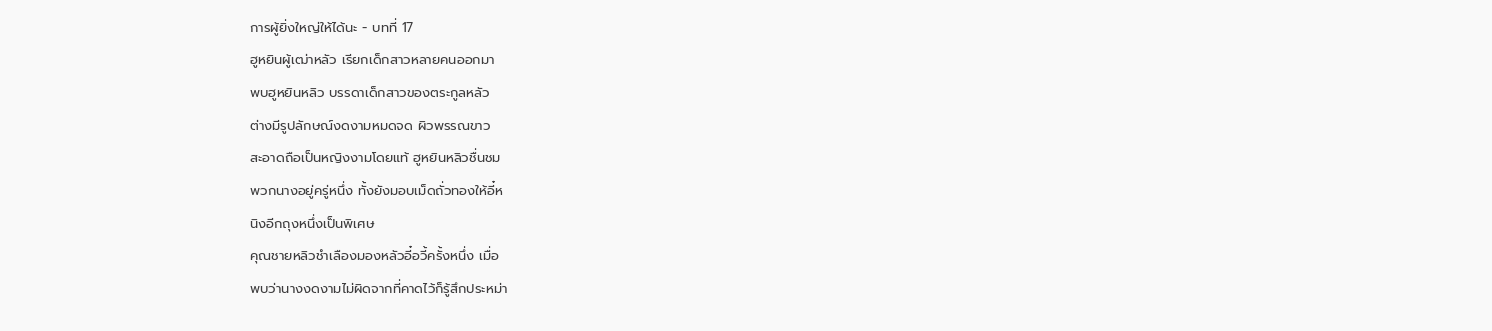การผู้ยิ่งใหญ่ให้ได้นะ - บทที่ 17
ฮูหยินผู้เฒ่าหลัว เรียกเด็กสาวหลายคนออกมา
พบฮูหยินหลิว บรรดาเด็กสาวของตระกูลหลัว
ต่างมีรูปลักษณ์งดงามหมดจด ผิวพรรณขาว
สะอาดถือเป็นหญิงงามโดยแท้ ฮูหยินหลิวชื่นชม
พวกนางอยู่ครู่หนึ่ง ทั้งยังมอบเม็ดถั่วทองให้อี๋ห
นิงอีกถุงหนึ่งเป็นพิเศษ
คุณชายหลิวชำเลืองมองหลัวอี๋อวี้ครั้งหนึ่ง เมื่อ
พบว่านางงดงามไม่ผิดจากที่คาดไว้ก็รู้สึกประหม่า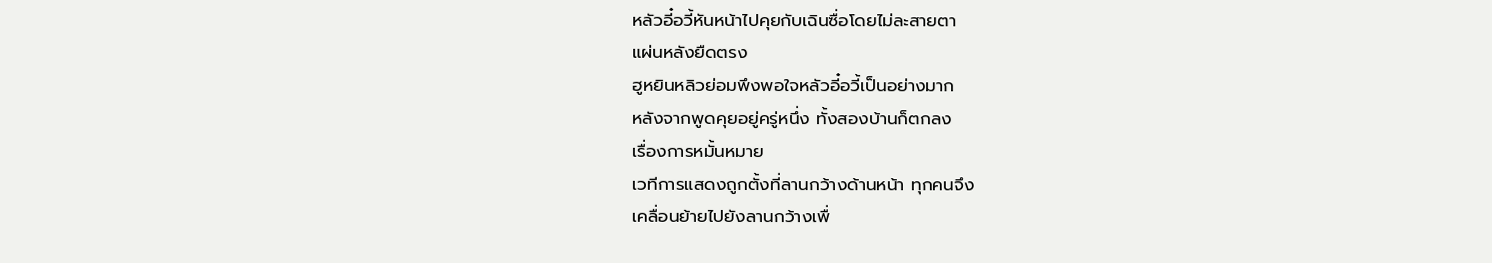หลัวอี๋อวี้หันหน้าไปคุยกับเฉินซื่อโดยไม่ละสายตา
แผ่นหลังยืดตรง
ฮูหยินหลิวย่อมพึงพอใจหลัวอี๋อวี้เป็นอย่างมาก
หลังจากพูดคุยอยู่ครู่หนึ่ง ทั้งสองบ้านก็ตกลง
เรื่องการหมั้นหมาย
เวทีการแสดงถูกตั้งที่ลานกว้างด้านหน้า ทุกคนจึง
เคลื่อนย้ายไปยังลานกว้างเพื่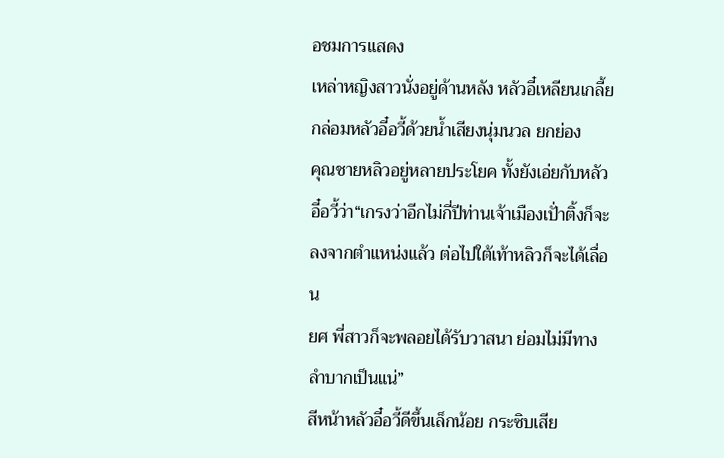อชมการแสดง
เหล่าหญิงสาวนั่งอยู่ด้านหลัง หลัวอี๋เหลียนเกลี้ย
กล่อมหลัวอี๋อวี้ด้วยนํ้าเสียงนุ่มนวล ยกย่อง
คุณชายหลิวอยู่หลายประโยค ทั้งยังเอ่ยกับหลัว
อี๋อวี้ว่า“เกรงว่าอีกไม่กี่ปีท่านเจ้าเมืองเปั่าติ้งก็จะ
ลงจากตำแหน่งแล้ว ต่อไปใต้เท้าหลิวก็จะได้เลื่อน
ยศ พี่สาวก็จะพลอยได้รับวาสนา ย่อมไม่มีทาง
ลำบากเป็นแน่”
สีหน้าหลัวอี๋อวี้ดีขึ้นเล็กน้อย กระซิบเสีย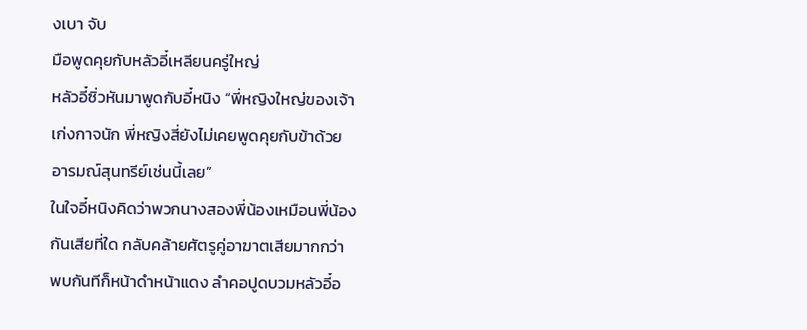งเบา จับ
มือพูดคุยกับหลัวอี๋เหลียนครู่ใหญ่
หลัวอี๋ซิ่วหันมาพูดกับอี๋หนิง “พี่หญิงใหญ่ของเจ้า
เก่งกาจนัก พี่หญิงสี่ยังไม่เคยพูดคุยกับข้าด้วย
อารมณ์สุนทรีย์เช่นนี้เลย”
ในใจอี๋หนิงคิดว่าพวกนางสองพี่น้องเหมือนพี่น้อง
กันเสียที่ใด กลับคล้ายศัตรูคู่อาฆาตเสียมากกว่า
พบกันทีก็หน้าดำหน้าแดง ลำคอปูดบวมหลัวอี๋อ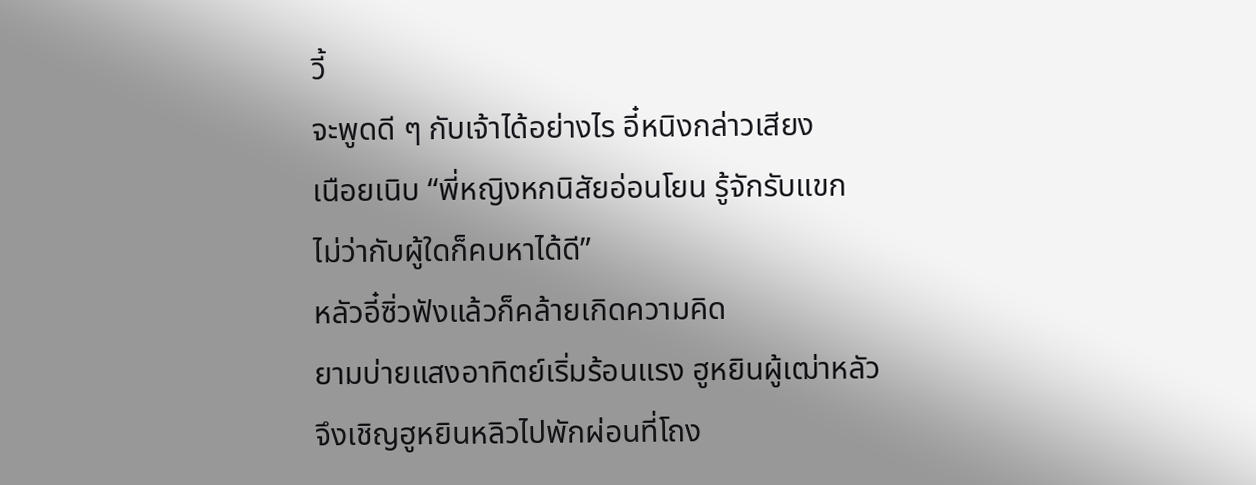วี้
จะพูดดี ๆ กับเจ้าได้อย่างไร อี๋หนิงกล่าวเสียง
เนือยเนิบ “พี่หญิงหกนิสัยอ่อนโยน รู้จักรับแขก
ไม่ว่ากับผู้ใดก็คบหาได้ดี”
หลัวอี๋ซิ่วฟังแล้วก็คล้ายเกิดความคิด
ยามบ่ายแสงอาทิตย์เริ่มร้อนแรง ฮูหยินผู้เฒ่าหลัว
จึงเชิญฮูหยินหลิวไปพักผ่อนที่โถง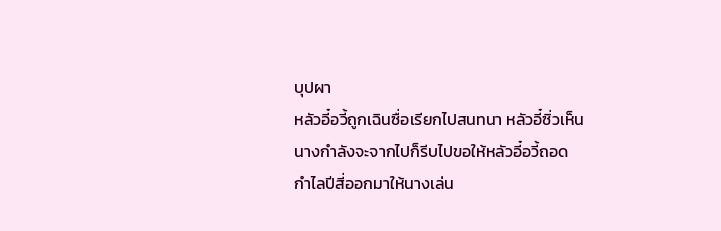บุปผา
หลัวอี๋อวี้ถูกเฉินซื่อเรียกไปสนทนา หลัวอี๋ซิ่วเห็น
นางกำลังจะจากไปก็รีบไปขอให้หลัวอี๋อวี้ถอด
กำไลปีสี่ออกมาให้นางเล่น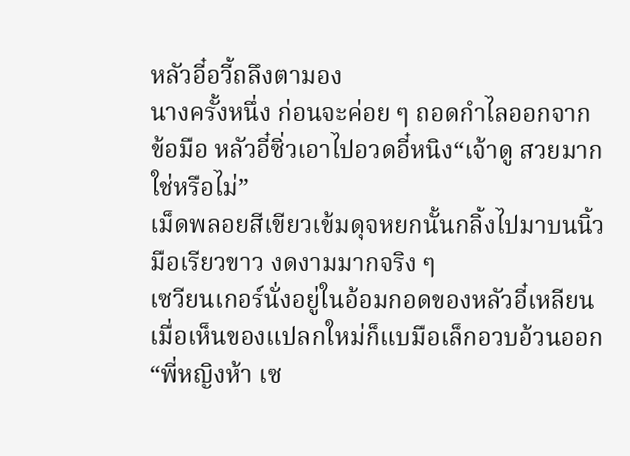หลัวอี๋อวี้ถลึงตามอง
นางครั้งหนึ่ง ก่อนจะค่อย ๆ ถอดกำไลออกจาก
ข้อมือ หลัวอี๋ซิ่วเอาไปอวดอี๋หนิง“เจ้าดู สวยมาก
ใช่หรือไม่”
เม็ดพลอยสีเขียวเข้มดุจหยกนั้นกลิ้งไปมาบนนิ้ว
มือเรียวขาว งดงามมากจริง ๆ
เซวียนเกอร์นั่งอยู่ในอ้อมกอดของหลัวอี๋เหลียน
เมื่อเห็นของแปลกใหม่ก็แบมือเล็กอวบอ้วนออก
“พี่หญิงห้า เซ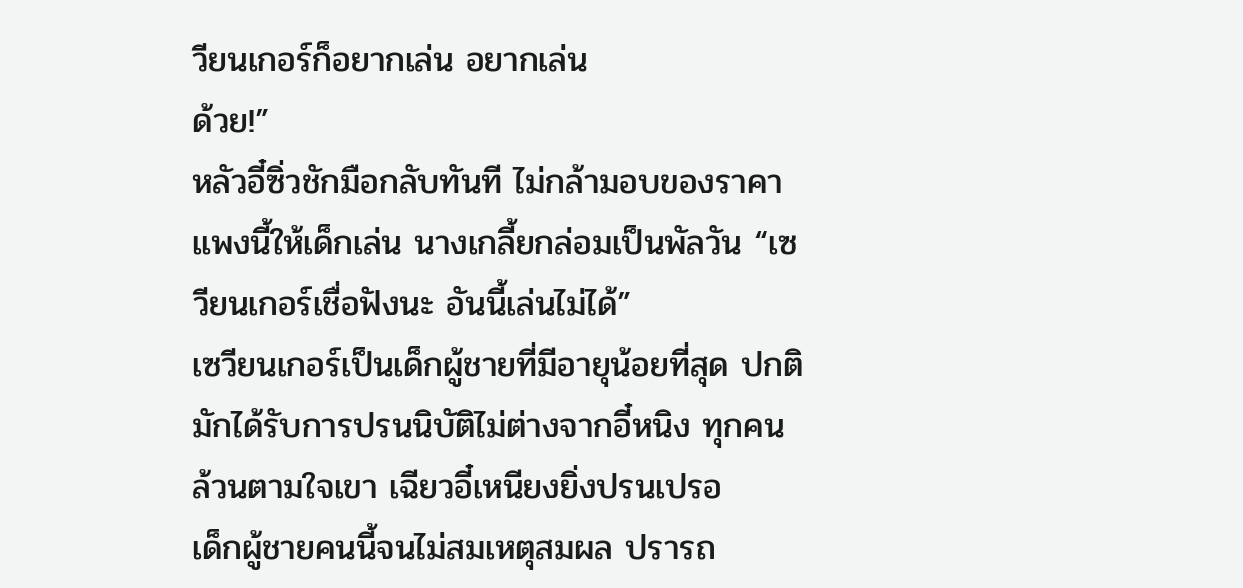วียนเกอร์ก็อยากเล่น อยากเล่น
ด้วย!”
หลัวอี๋ซิ่วชักมือกลับทันที ไม่กล้ามอบของราคา
แพงนี้ให้เด็กเล่น นางเกลี้ยกล่อมเป็นพัลวัน “เซ
วียนเกอร์เชื่อฟังนะ อันนี้เล่นไม่ได้”
เซวียนเกอร์เป็นเด็กผู้ชายที่มีอายุน้อยที่สุด ปกติ
มักได้รับการปรนนิบัติไม่ต่างจากอี๋หนิง ทุกคน
ล้วนตามใจเขา เฉียวอี๋เหนียงยิ่งปรนเปรอ
เด็กผู้ชายคนนี้จนไม่สมเหตุสมผล ปรารถ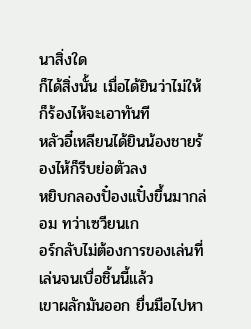นาสิ่งใด
ก็ได้สิ่งนั้น เมื่อได้ยินว่าไม่ให้ก็ร้องไห้จะเอาทันที
หลัวอี๋เหลียนได้ยินน้องชายร้องไห้ก็รีบย่อตัวลง
หยิบกลองปั๋องแปั๋งขึ้นมากล่อม ทว่าเซวียนเก
อร์กลับไม่ต้องการของเล่นที่เล่นจนเบื่อชิ้นนี้แล้ว
เขาผลักมันออก ยื่นมือไปหา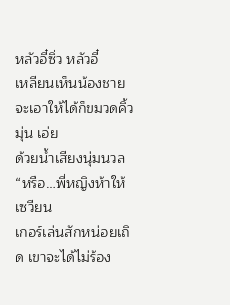หลัวอี๋ซิ่ว หลัวอี๋
เหลียนเห็นน้องชายจะเอาให้ได้ก็ขมวดคิ้วมุ่น เอ่ย
ด้วยนํ้าเสียงนุ่มนวล “หรือ…พี่หญิงห้าให้เซวียน
เกอร์เล่นสักหน่อยเถิด เขาจะได้ไม่ร้อง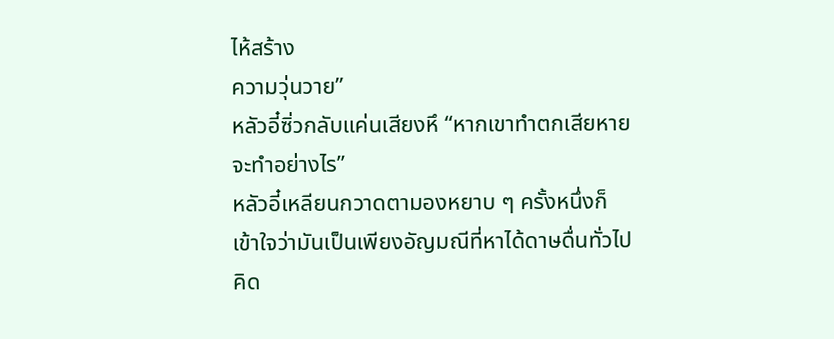ไห้สร้าง
ความวุ่นวาย”
หลัวอี๋ซิ่วกลับแค่นเสียงหึ “หากเขาทำตกเสียหาย
จะทำอย่างไร”
หลัวอี๋เหลียนกวาดตามองหยาบ ๆ ครั้งหนึ่งก็
เข้าใจว่ามันเป็นเพียงอัญมณีที่หาได้ดาษดื่นทั่วไป
คิด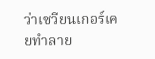ว่าเซวียนเกอร์เคยทำลาย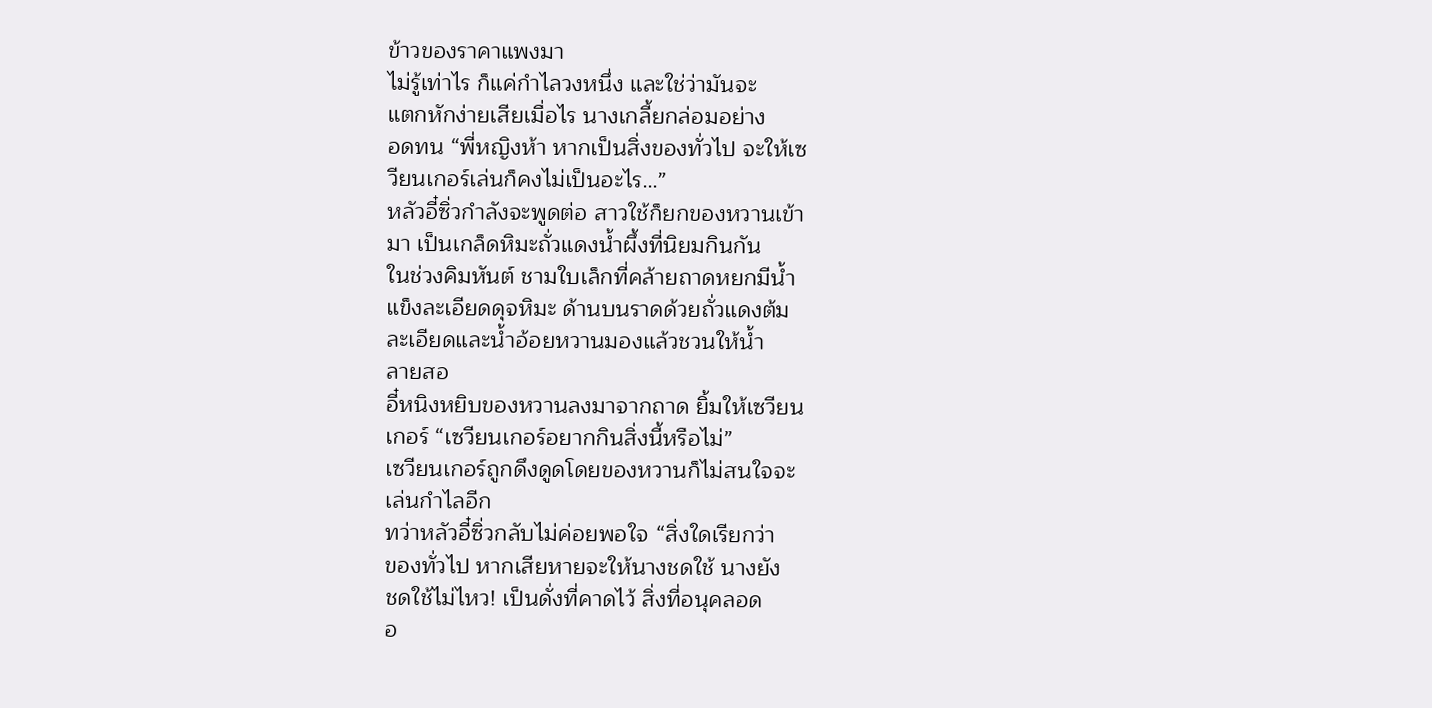ข้าวของราคาแพงมา
ไม่รู้เท่าไร ก็แค่กำไลวงหนึ่ง และใช่ว่ามันจะ
แตกหักง่ายเสียเมื่อไร นางเกลี้ยกล่อมอย่าง
อดทน “พี่หญิงห้า หากเป็นสิ่งของทั่วไป จะให้เซ
วียนเกอร์เล่นก็คงไม่เป็นอะไร…”
หลัวอี๋ซิ่วกำลังจะพูดต่อ สาวใช้ก็ยกของหวานเข้า
มา เป็นเกล็ดหิมะถั่วแดงนํ้าผึ้งที่นิยมกินกัน
ในช่วงคิมหันต์ ชามใบเล็กที่คล้ายถาดหยกมีนํ้า
แข็งละเอียดดุจหิมะ ด้านบนราดด้วยถั่วแดงต้ม
ละเอียดและนํ้าอ้อยหวานมองแล้วชวนให้นํ้า
ลายสอ
อี๋หนิงหยิบของหวานลงมาจากถาด ยิ้มให้เซวียน
เกอร์ “เซวียนเกอร์อยากกินสิ่งนี้หรือไม่”
เซวียนเกอร์ถูกดึงดูดโดยของหวานก็ไม่สนใจจะ
เล่นกำไลอีก
ทว่าหลัวอี๋ซิ่วกลับไม่ค่อยพอใจ “สิ่งใดเรียกว่า
ของทั่วไป หากเสียหายจะให้นางชดใช้ นางยัง
ชดใช้ไม่ไหว! เป็นดั่งที่คาดไว้ สิ่งที่อนุคลอด
อ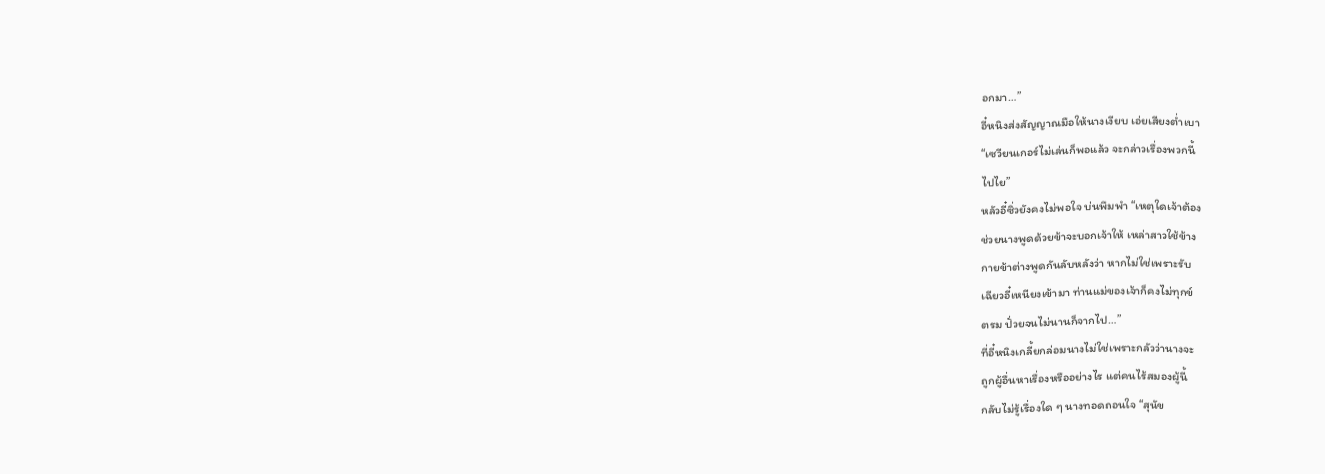อกมา…”
อี๋หนิงส่งสัญญาณมือให้นางเงียบ เอ่ยเสียงตํ่าเบา
“เซวียนเกอร์ไม่เล่นก็พอแล้ว จะกล่าวเรื่องพวกนี้
ไปไย”
หลัวอี๋ซิ่วยังคงไม่พอใจ บ่นพึมพำ “เหตุใดเจ้าต้อง
ช่วยนางพูดด้วยข้าจะบอกเจ้าให้ เหล่าสาวใช้ข้าง
กายข้าต่างพูดกันลับหลังว่า หากไม่ใช่เพราะรับ
เฉียวอี๋เหนียงเข้ามา ท่านแม่ของเจ้าก็คงไม่ทุกข์
ตรม ปั่วยจนไม่นานก็จากไป…”
ที่อี๋หนิงเกลี้ยกล่อมนางไม่ใช่เพราะกลัวว่านางจะ
ถูกผู้อื่นหาเรื่องหรืออย่างไร แต่คนไร้สมองผู้นี้
กลับไม่รู้เรื่องใด ๆ นางทอดถอนใจ “สุนัข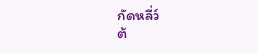กัดหลี่ว์
ต้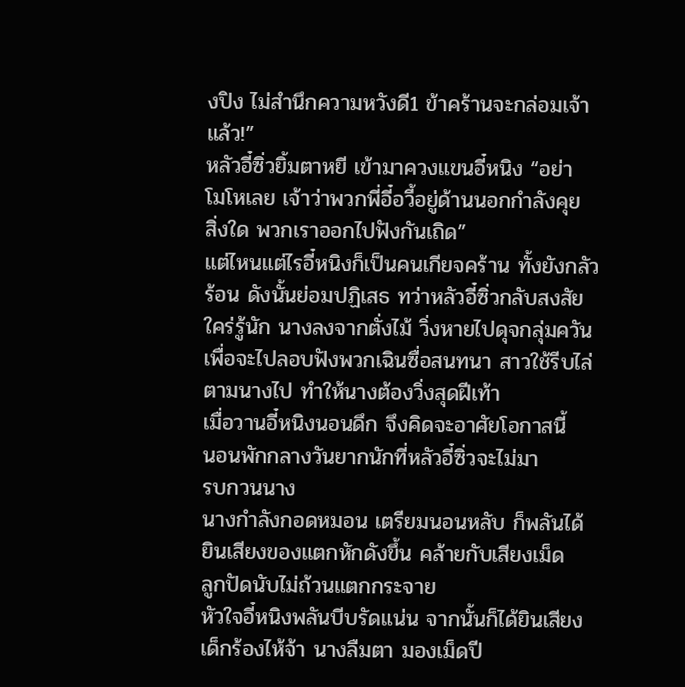งปิง ไม่สำนึกความหวังดี1 ข้าคร้านจะกล่อมเจ้า
แล้ว!”
หลัวอี๋ซิ่วยิ้มตาหยี เข้ามาควงแขนอี๋หนิง “อย่า
โมโหเลย เจ้าว่าพวกพี่อี๋อวี้อยู่ด้านนอกกำลังคุย
สิ่งใด พวกเราออกไปฟังกันเถิด”
แต่ไหนแต่ไรอี๋หนิงก็เป็นคนเกียจคร้าน ทั้งยังกลัว
ร้อน ดังนั้นย่อมปฏิเสธ ทว่าหลัวอี๋ซิ่วกลับสงสัย
ใคร่รู้นัก นางลงจากตั่งไม้ วิ่งหายไปดุจกลุ่มควัน
เพื่อจะไปลอบฟังพวกเฉินซื่อสนทนา สาวใช้รีบไล่
ตามนางไป ทำให้นางต้องวิ่งสุดฝีเท้า
เมื่อวานอี๋หนิงนอนดึก จึงคิดจะอาศัยโอกาสนี้
นอนพักกลางวันยากนักที่หลัวอี๋ซิ่วจะไม่มา
รบกวนนาง
นางกำลังกอดหมอน เตรียมนอนหลับ ก็พลันได้
ยินเสียงของแตกหักดังขึ้น คล้ายกับเสียงเม็ด
ลูกปัดนับไม่ถ้วนแตกกระจาย
หัวใจอี๋หนิงพลันบีบรัดแน่น จากนั้นก็ได้ยินเสียง
เด็กร้องไห้จ้า นางลืมตา มองเม็ดปี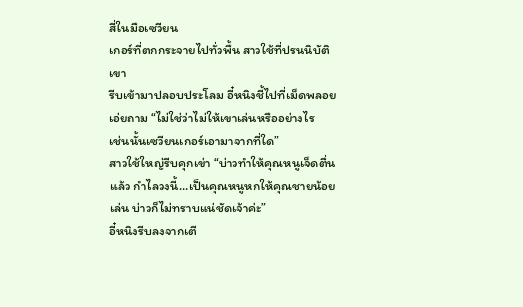สี่ในมือเซวียน
เกอร์ที่ตกกระจายไปทั่วพื้น สาวใช้ที่ปรนนิบัติเขา
รีบเข้ามาปลอบประโลม อี๋หนิงชี้ไปที่เม็ดพลอย
เอ่ยถาม “ไม่ใช่ว่าไม่ให้เขาเล่นหรืออย่างไร
เช่นนั้นเซวียนเกอร์เอามาจากที่ใด”
สาวใช้ใหญ่รีบคุกเข่า “บ่าวทำให้คุณหนูเจ็ดตื่น
แล้ว กำไลวงนี้…เป็นคุณหนูหกให้คุณชายน้อย
เล่น บ่าวก็ไม่ทราบแน่ชัดเจ้าค่ะ”
อี๋หนิงรีบลงจากเตี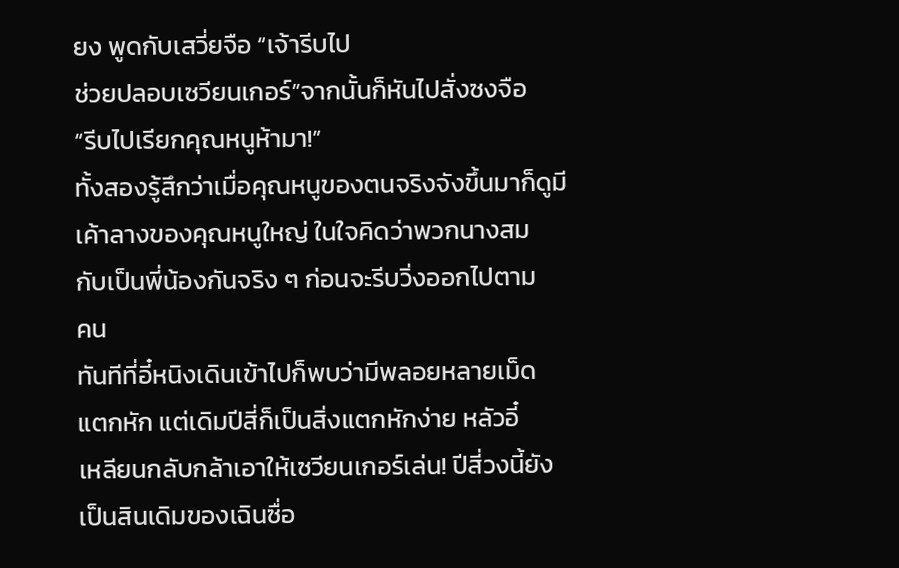ยง พูดกับเสวี่ยจือ “เจ้ารีบไป
ช่วยปลอบเซวียนเกอร์”จากนั้นก็หันไปสั่งซงจือ
“รีบไปเรียกคุณหนูห้ามา!”
ทั้งสองรู้สึกว่าเมื่อคุณหนูของตนจริงจังขึ้นมาก็ดูมี
เค้าลางของคุณหนูใหญ่ ในใจคิดว่าพวกนางสม
กับเป็นพี่น้องกันจริง ๆ ก่อนจะรีบวิ่งออกไปตาม
คน
ทันทีที่อี๋หนิงเดินเข้าไปก็พบว่ามีพลอยหลายเม็ด
แตกหัก แต่เดิมปีสี่ก็เป็นสิ่งแตกหักง่าย หลัวอี๋
เหลียนกลับกล้าเอาให้เซวียนเกอร์เล่น! ปีสี่วงนี้ยัง
เป็นสินเดิมของเฉินซื่อ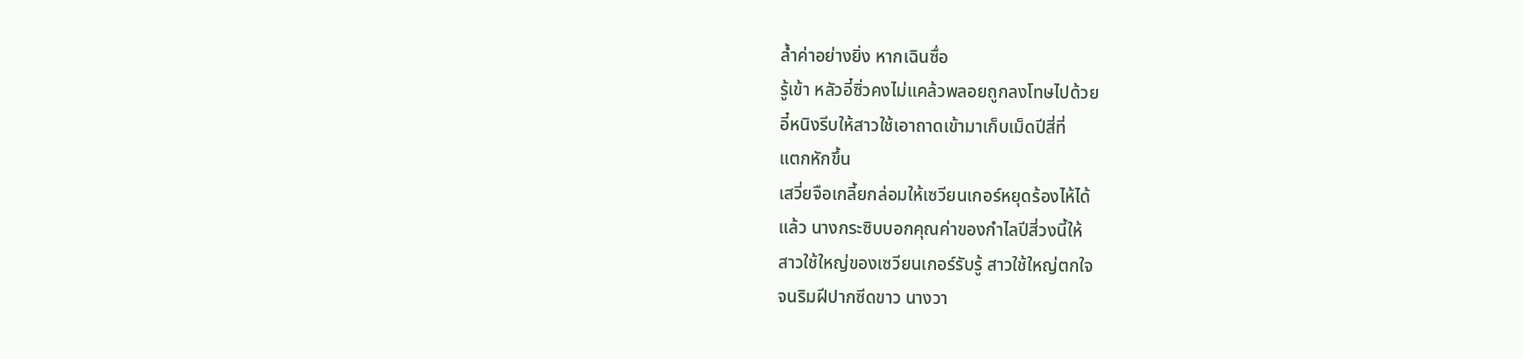ลํ้าค่าอย่างยิ่ง หากเฉินซื่อ
รู้เข้า หลัวอี๋ซิ่วคงไม่แคล้วพลอยถูกลงโทษไปด้วย
อี๋หนิงรีบให้สาวใช้เอาถาดเข้ามาเก็บเม็ดปีสี่ที่
แตกหักขึ้น
เสวี่ยจือเกลี้ยกล่อมให้เซวียนเกอร์หยุดร้องไห้ได้
แล้ว นางกระซิบบอกคุณค่าของกำไลปีสี่วงนี้ให้
สาวใช้ใหญ่ของเซวียนเกอร์รับรู้ สาวใช้ใหญ่ตกใจ
จนริมฝีปากซีดขาว นางวา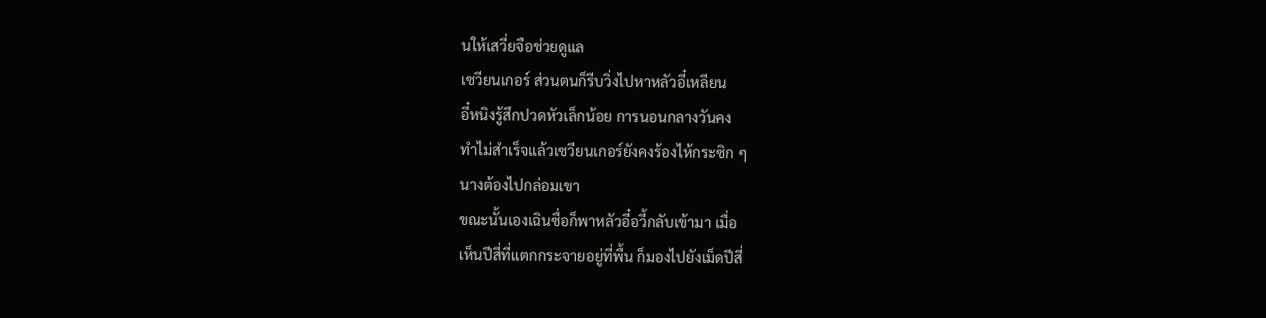นให้เสวี่ยจือช่วยดูแล
เซวียนเกอร์ ส่วนตนก็รีบวิ่งไปหาหลัวอี๋เหลียน
อี๋หนิงรู้สึกปวดหัวเล็กน้อย การนอนกลางวันคง
ทำไม่สำเร็จแล้วเซวียนเกอร์ยังคงร้องไห้กระซิก ๆ
นางต้องไปกล่อมเขา
ขณะนั้นเองเฉินซื่อก็พาหลัวอี๋อวี้กลับเข้ามา เมื่อ
เห็นปีสี่ที่แตกกระจายอยู่ที่พื้น ก็มองไปยังเม็ดปีสี่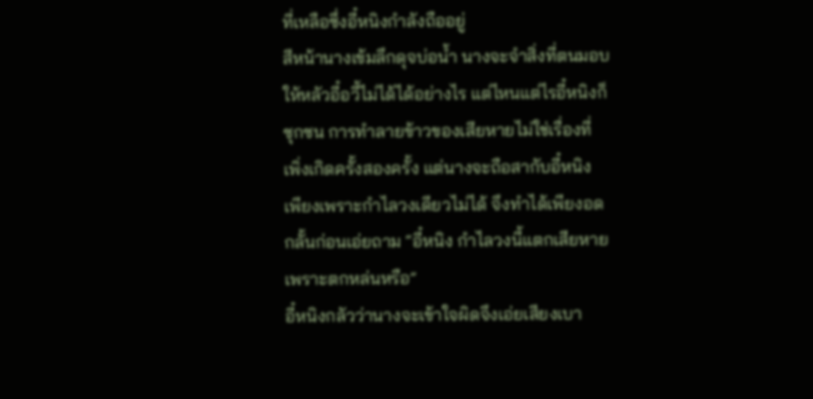ที่เหลือซึ่งอี๋หนิงกำลังถืออยู่
สีหน้านางเข้มลึกดุจบ่อนํ้า นางจะจำสิ่งที่ตนมอบ
ให้หลัวอี๋อวี้ไม่ได้ได้อย่างไร แต่ไหนแต่ไรอี๋หนิงก็
ซุกซน การทำลายข้าวของเสียหายไม่ใช่เรื่องที่
เพิ่งเกิดครั้งสองครั้ง แต่นางจะถือสากับอี๋หนิง
เพียงเพราะกำไลวงเดียวไม่ได้ จึงทำได้เพียงอด
กลั้นก่อนเอ่ยถาม “อี๋หนิง กำไลวงนี้แตกเสียหาย
เพราะตกหล่นหรือ”
อี๋หนิงกลัวว่านางจะเข้าใจผิดจึงเอ่ยเสียงเบา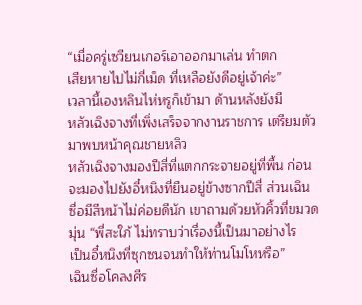“เมื่อครู่เซวียนเกอร์เอาออกมาเล่น ทำตก
เสียหายไปไม่กี่เม็ด ที่เหลือยังดีอยู่เจ้าค่ะ”
เวลานี้เองหลินไห่หรูก็เข้ามา ด้านหลังยังมี
หลัวเฉิงจางที่เพิ่งเสร็จจากงานราชการ เตรียมตัว
มาพบหน้าคุณชายหลิว
หลัวเฉิงจางมองปีสี่ที่แตกกระจายอยู่ที่พื้น ก่อน
จะมองไปยังอี๋หนิงที่ยืนอยู่ข้างซากปีสี่ ส่วนเฉิน
ซื่อมีสีหน้าไม่ค่อยดีนัก เขาถามด้วยหัวคิ้วที่ขมวด
มุ่น “พี่สะใภ้ ไม่ทราบว่าเรื่องนี้เป็นมาอย่างไร
เป็นอี๋หนิงที่ซุกซนจนทำให้ท่านโมโหหรือ”
เฉินซื่อโคลงศีร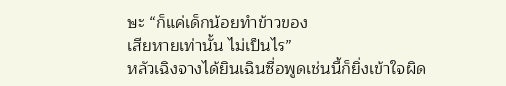ษะ “ก็แค่เด็กน้อยทำข้าวของ
เสียหายเท่านั้น ไม่เป็นไร”
หลัวเฉิงจางได้ยินเฉินซื่อพูดเช่นนี้ก็ยิ่งเข้าใจผิด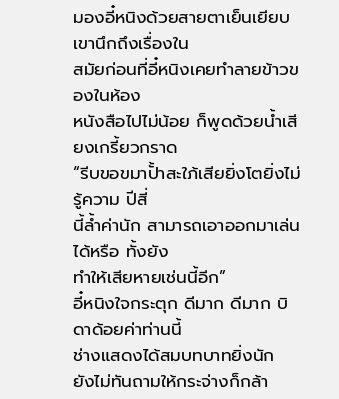มองอี๋หนิงด้วยสายตาเย็นเยียบ เขานึกถึงเรื่องใน
สมัยก่อนที่อี๋หนิงเคยทำลายข้าวของในห้อง
หนังสือไปไม่น้อย ก็พูดด้วยนํ้าเสียงเกรี้ยวกราด
“รีบขอขมาปั้าสะใภ้เสียยิ่งโตยิ่งไม่รู้ความ ปีสี่
นี้ลํ้าค่านัก สามารถเอาออกมาเล่นได้หรือ ทั้งยัง
ทำให้เสียหายเช่นนี้อีก”
อี๋หนิงใจกระตุก ดีมาก ดีมาก บิดาด้อยค่าท่านนี้
ช่างแสดงได้สมบทบาทยิ่งนัก
ยังไม่ทันถามให้กระจ่างก็กล้า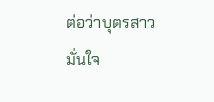ต่อว่าบุตรสาว
มั่นใจ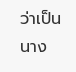ว่าเป็นนาง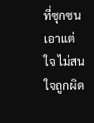ที่ซุกซนเอาแต่ใจ ไม่สนใจถูกผิด